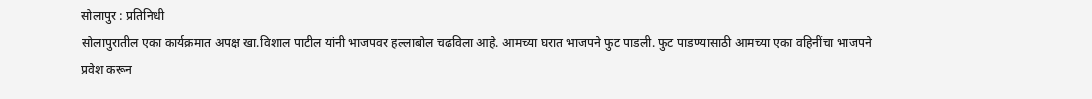सोलापुर : प्रतिनिधी
सोलापुरातील एका कार्यक्रमात अपक्ष खा.विशाल पाटील यांनी भाजपवर हल्लाबोल चढविला आहे. आमच्या घरात भाजपने फुट पाडली. फुट पाडण्यासाठी आमच्या एका वहिनींचा भाजपने प्रवेश करून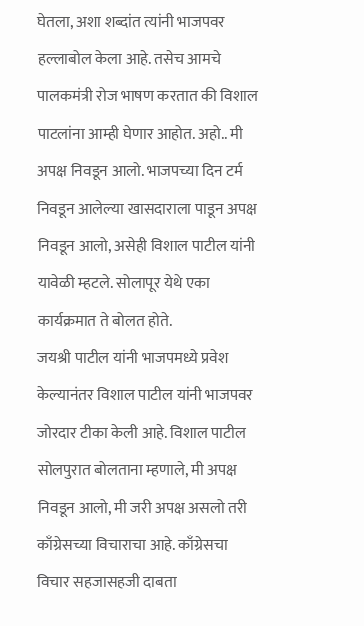घेतला, अशा शब्दांत त्यांनी भाजपवर हल्लाबोल केला आहे. तसेच आमचे पालकमंत्री रोज भाषण करतात की विशाल पाटलांना आम्ही घेणार आहोत. अहो.. मी अपक्ष निवडून आलो. भाजपच्या दिन टर्म निवडून आलेल्या खासदाराला पाडून अपक्ष निवडून आलो, असेही विशाल पाटील यांनी यावेळी म्हटले. सोलापूर येथे एका कार्यक्रमात ते बोलत होते.
जयश्री पाटील यांनी भाजपमध्ये प्रवेश केल्यानंतर विशाल पाटील यांनी भाजपवर जोरदार टीका केली आहे. विशाल पाटील सोलपुरात बोलताना म्हणाले, मी अपक्ष निवडून आलो, मी जरी अपक्ष असलो तरी काँग्रेसच्या विचाराचा आहे. काँग्रेसचा विचार सहजासहजी दाबता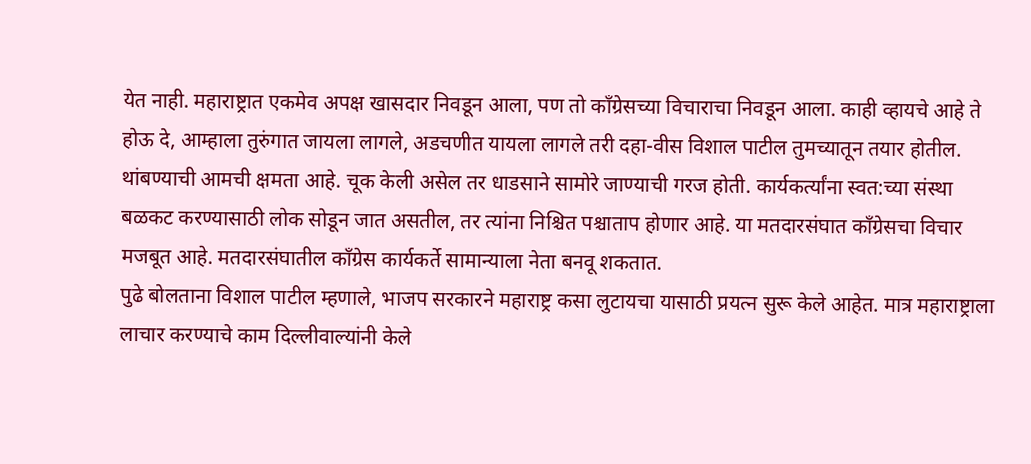येत नाही. महाराष्ट्रात एकमेव अपक्ष खासदार निवडून आला, पण तो काँग्रेसच्या विचाराचा निवडून आला. काही व्हायचे आहे ते होऊ दे, आम्हाला तुरुंगात जायला लागले, अडचणीत यायला लागले तरी दहा-वीस विशाल पाटील तुमच्यातून तयार होतील. थांबण्याची आमची क्षमता आहे. चूक केली असेल तर धाडसाने सामोरे जाण्याची गरज होती. कार्यकर्त्यांना स्वत:च्या संस्था बळकट करण्यासाठी लोक सोडून जात असतील, तर त्यांना निश्चित पश्चाताप होणार आहे. या मतदारसंघात काँग्रेसचा विचार मजबूत आहे. मतदारसंघातील काँग्रेस कार्यकर्ते सामान्याला नेता बनवू शकतात.
पुढे बोलताना विशाल पाटील म्हणाले, भाजप सरकारने महाराष्ट्र कसा लुटायचा यासाठी प्रयत्न सुरू केले आहेत. मात्र महाराष्ट्राला लाचार करण्याचे काम दिल्लीवाल्यांनी केले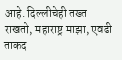आहे. दिल्लीचेही तख्त राखतो, महाराष्ट्र माझा, एवढी ताकद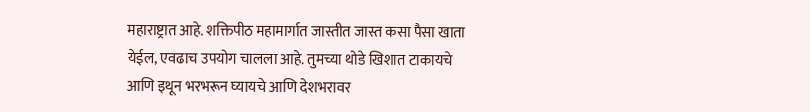महाराष्ट्रात आहे. शक्तिपीठ महामार्गात जास्तीत जास्त कसा पैसा खाता येईल, एवढाच उपयोग चालला आहे. तुमच्या थोडे खिशात टाकायचे आणि इथून भरभरून घ्यायचे आणि देशभरावर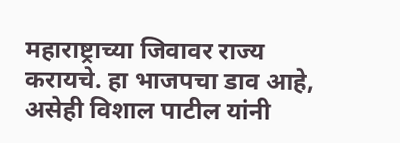महाराष्ट्राच्या जिवावर राज्य करायचे. हा भाजपचा डाव आहे, असेही विशाल पाटील यांनी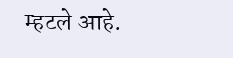म्हटले आहे.